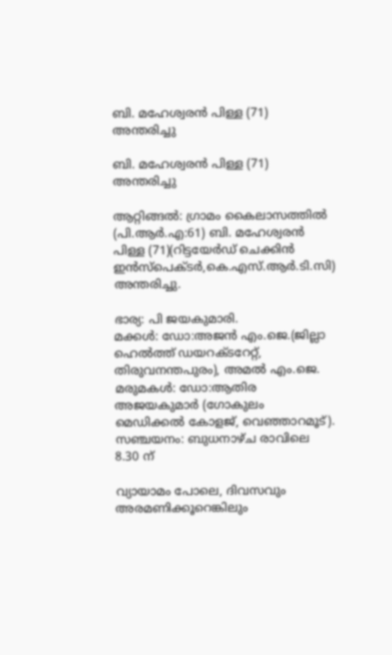ബി. മഹേശ്വരൻ പിള്ള (71) അന്തരിച്ചു

ബി. മഹേശ്വരൻ പിള്ള (71) അന്തരിച്ചു

ആറ്റിങ്ങൽ: ഗ്രാമം കൈലാസത്തിൽ (പി.ആർ.എ:61) ബി. മഹേശ്വരൻ പിള്ള (71)(റിട്ടയേർഡ് ചെക്കിൻ ഇൻസ്പെക്ടർ,കെ.എസ്.ആർ.ടി.സി) അന്തരിച്ചു.

ഭാര്യ: പി ജയകുമാരി.
മക്കൾ: ഡോ:അജൻ എം.ജെ.(ജില്ലാ ഹെൽത്ത് ഡയറക്ടറേറ്റ്, തിരുവനന്തപുരം), അമൽ എം.ജെ.
മരുമകൾ: ഡോ:ആതിര അജയകുമാർ (ഗോകുലം മെഡിക്കൽ കോളജ്, വെഞ്ഞാറമൂട്). സഞ്ചയനം: ബുധനാഴ്ച രാവിലെ 8.30 ന്

വ്യായാമം പോലെ, ദിവസവും അരമണിക്കൂറെങ്കിലും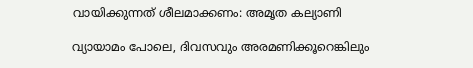വായിക്കുന്നത് ശീലമാക്കണം: അമൃത കല്യാണി

വ്യായാമം പോലെ, ദിവസവും അരമണിക്കൂറെങ്കിലും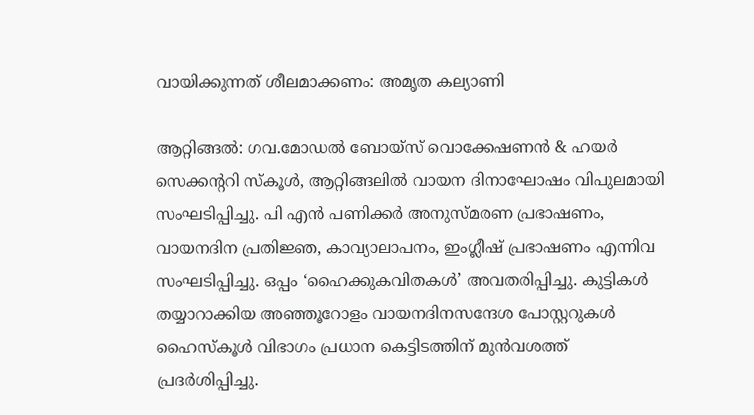വായിക്കുന്നത് ശീലമാക്കണം: അമൃത കല്യാണി

ആറ്റിങ്ങല്‍: ഗവ.മോഡൽ ബോയ്സ് വൊക്കേഷണൻ & ഹയർ സെക്കന്ററി സ്കൂൾ, ആറ്റിങ്ങലില്‍ വായന ദിനാഘോഷം വിപുലമായി സംഘടിപ്പിച്ചു. പി എൻ പണിക്കർ അനുസ്മരണ പ്രഭാഷണം, വായനദിന പ്രതിജ്ഞ, കാവ്യാലാപനം, ഇംഗ്ലീഷ് പ്രഭാഷണം എന്നിവ സംഘടിപ്പിച്ചു. ഒപ്പം ‘ഹൈക്കുകവിതകള്‍’ അവതരിപ്പിച്ചു. കുട്ടികള്‍ തയ്യാറാക്കിയ അഞ്ഞൂറോളം വായനദിനസന്ദേശ പോസ്റ്ററുകള്‍ ഹൈസ്കൂള്‍ വിഭാഗം പ്രധാന കെട്ടിടത്തിന് മുന്‍വശത്ത് പ്രദര്‍ശിപ്പിച്ചു.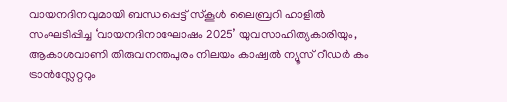വായനദിനവുമായി ബന്ധപ്പെട്ട് സ്കൂള്‍ ലൈബ്രറി ഹാളില്‍ സംഘടിപ്പിച്ച ‘വായനദിനാഘോഷം 2025’ യുവസാഹിത്യകാരിയും, ആകാശവാണി തിരുവനന്തപുരം നിലയം കാഷ്വൽ ന്യൂസ്‌ റീഡർ കം ട്രാൻസ്ലേറ്ററും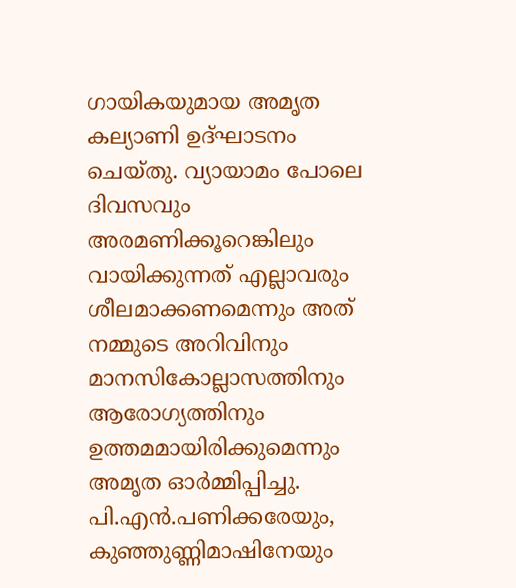ഗായികയുമായ അമൃത കല്യാണി ഉദ്ഘാടനം ചെയ്തു. വ്യായാമം പോലെ ദിവസവും അരമണിക്കൂറെങ്കിലും വായിക്കുന്നത് എല്ലാവരും ശീലമാക്കണമെന്നും അത് നമ്മുടെ അറിവിനും മാനസികോല്ലാസത്തിനും ആരോഗ്യത്തിനും ഉത്തമമായിരിക്കുമെന്നും അമൃത ഓര്‍മ്മിപ്പിച്ചു. പി.എന്‍.പണിക്കരേയും, കുഞ്ഞുണ്ണിമാഷിനേയും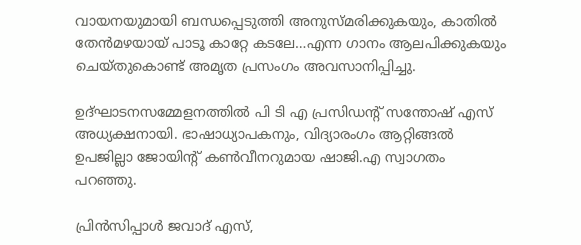വായനയുമായി ബന്ധപ്പെടുത്തി അനുസ്മരിക്കുകയും, കാതില്‍ തേന്‍മഴയായ് പാടൂ കാറ്റേ കടലേ…എന്ന ഗാനം ആലപിക്കുകയും ചെയ്തുകൊണ്ട് അമൃത പ്രസംഗം അവസാനിപ്പിച്ചു.

ഉദ്ഘാടനസമ്മേളനത്തില്‍ പി ടി എ പ്രസിഡന്റ് സന്തോഷ് എസ് അധ്യക്ഷനായി. ഭാഷാധ്യാപകനും, വിദ്യാരംഗം ആറ്റിങ്ങല്‍ ഉപജില്ലാ ജോയിന്റ് കണ്‍വീനറുമായ ഷാജി.എ സ്വാഗതം പറഞ്ഞു.

പ്രിൻസിപ്പാൾ ജവാദ് എസ്,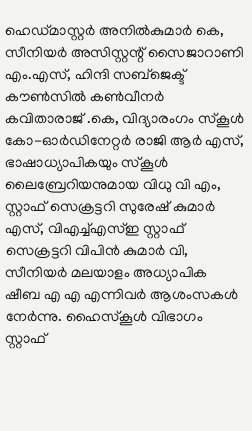ഹെഡ്മാസ്റ്റർ അനിൽകുമാർ കെ, സീനിയർ അസിസ്റ്റന്റ് സൈജാറാണി എം.എസ്, ഹിന്ദി സബ്ജെക്ട് കൗൺസിൽ കൺവീനർ കവിതാരാജ് .കെ, വിദ്യാരംഗം സ്കൂൾ കോ-ഓര്‍ഡിനേറ്റര്‍ രാജി ആർ എസ്‌, ഭാഷാധ്യാപികയും സ്കൂൾ ലൈബ്രേറിയനുമായ വിധു വി എം, സ്റ്റാഫ് സെക്രട്ടറി സുരേഷ് കുമാര്‍ എസ്, വിഎച്ച്എസ്ഇ സ്റ്റാഫ് സെക്രട്ടറി വിപിന്‍ കുമാർ വി, സീനിയര്‍ മലയാളം അധ്യാപിക ഷീബ എ എ എന്നിവര്‍ ആശംസകള്‍ നേര്‍ന്നു. ഹൈസ്കൂൾ വിഭാഗം സ്റ്റാഫ്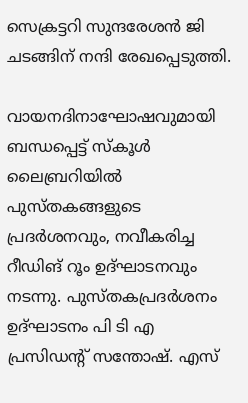സെക്രട്ടറി സുന്ദരേശൻ ജി ചടങ്ങിന് നന്ദി രേഖപ്പെടുത്തി.

വായനദിനാഘോഷവുമായി ബന്ധപ്പെട്ട് സ്കൂള്‍ ലൈബ്രറിയില്‍ പുസ്തകങ്ങളുടെ പ്രദര്‍ശനവും, നവീകരിച്ച റീഡിങ് റൂം ഉദ്ഘാടനവും നടന്നു. പുസ്തകപ്രദര്‍ശനം ഉദ്ഘാടനം പി ടി എ പ്രസിഡന്റ് സന്തോഷ്. എസ്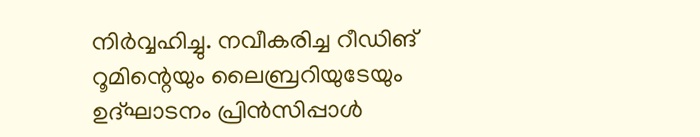നിര്‍വ്വഹിച്ചു. നവീകരിച്ച റീഡിങ് റൂമിന്റെയും ലൈബ്രറിയുടേയും ഉദ്ഘാടനം പ്രിൻസിപ്പാൾ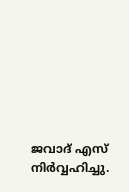ജവാദ് എസ് നിര്‍വ്വഹിച്ചു.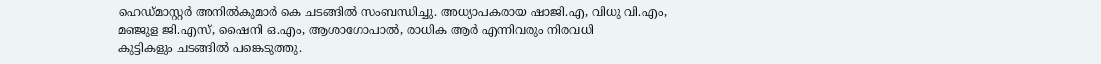ഹെഡ്മാസ്റ്റര്‍ അനില്‍കുമാര്‍ കെ ചടങ്ങില്‍ സംബന്ധിച്ചു. അധ്യാപകരായ ഷാജി.എ, വിധു വി.എം, മഞ്ജുള ജി.എസ്, ഷൈനി ഒ.എം, ആശാഗോപാല്‍, രാധിക ആര്‍ എന്നിവരും നിരവധി കുട്ടികളും ‍ചടങ്ങില്‍ പങ്കെടുത്തു.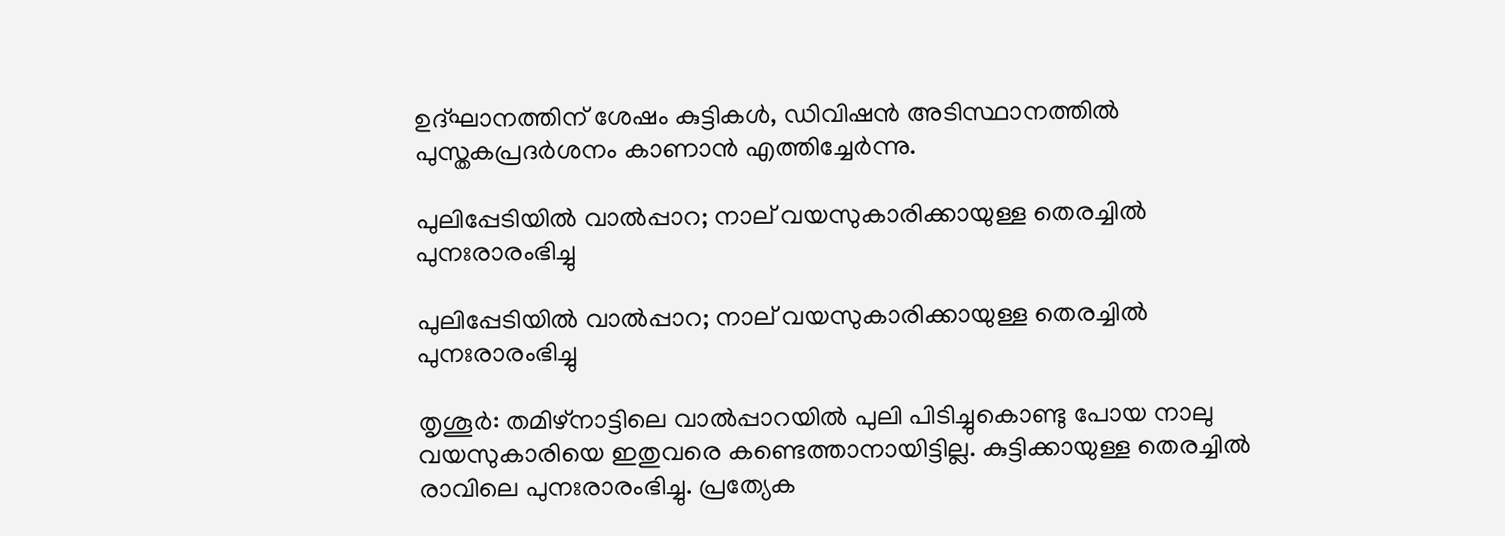ഉദ്ഘാനത്തിന് ശേഷം കുട്ടികള്‍, ഡിവിഷന്‍ അടിസ്ഥാനത്തില്‍‍ പുസ്തകപ്രദര്‍ശനം കാണാന്‍ എത്തിച്ചേര്‍ന്നു.

പുലിപ്പേടിയിൽ വാൽപ്പാറ; നാല് വയസുകാരിക്കായുള്ള തെരച്ചിൽ പുനഃരാരംഭിച്ചു

പുലിപ്പേടിയിൽ വാൽപ്പാറ; നാല് വയസുകാരിക്കായുള്ള തെരച്ചിൽ പുനഃരാരംഭിച്ചു

തൃശൂര്‍: തമിഴ്‌നാട്ടിലെ വാല്‍പ്പാറയില്‍ പുലി പിടിച്ചുകൊണ്ടു പോയ നാലു വയസുകാരിയെ ഇതുവരെ കണ്ടെത്താനായിട്ടില്ല. കുട്ടിക്കായുള്ള തെരച്ചിൽ രാവിലെ പുനഃരാരംഭിച്ചു. പ്രത്യേക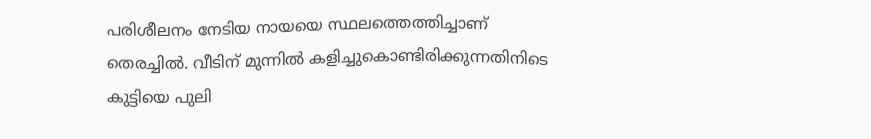പരിശീലനം നേടിയ നായയെ സ്ഥലത്തെത്തിച്ചാണ് തെരച്ചില്‍. വീടിന് മുന്നില്‍ കളിച്ചുകൊണ്ടിരിക്കുന്നതിനിടെ കുട്ടിയെ പുലി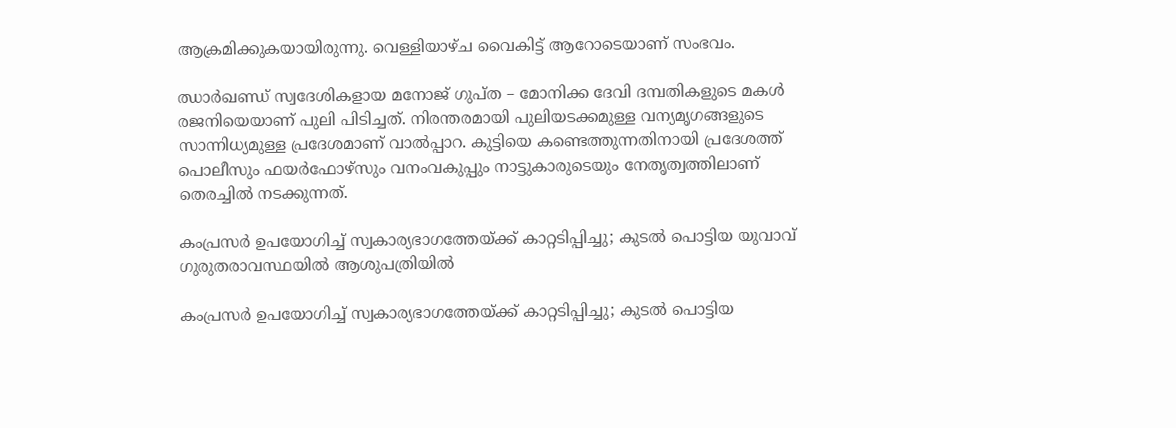ആക്രമിക്കുകയായിരുന്നു. വെള്ളിയാഴ്ച വൈകിട്ട് ആറോടെയാണ് സംഭവം.

ഝാര്‍ഖണ്ഡ് സ്വദേശികളായ മനോജ് ഗുപ്ത – മോനിക്ക ദേവി ദമ്പതികളുടെ മകള്‍ രജനിയെയാണ് പുലി പിടിച്ചത്. നിരന്തരമായി പുലിയടക്കമുള്ള വന്യമൃഗങ്ങളുടെ സാന്നിധ്യമുള്ള പ്രദേശമാണ് വാല്‍പ്പാറ. കുട്ടിയെ കണ്ടെത്തുന്നതിനായി പ്രദേശത്ത് പൊലീസും ഫയര്‍ഫോഴ്‌സും വനംവകുപ്പും നാട്ടുകാരുടെയും നേതൃത്വത്തിലാണ് തെരച്ചിൽ നടക്കുന്നത്.

കംപ്രസര്‍ ഉപയോഗിച്ച് സ്വകാര്യഭാഗത്തേയ്ക്ക് കാറ്റടിപ്പിച്ചു; കുടല്‍ പൊട്ടിയ യുവാവ് ഗുരുതരാവസ്ഥയില്‍ ആശുപത്രിയില്‍

കംപ്രസര്‍ ഉപയോഗിച്ച് സ്വകാര്യഭാഗത്തേയ്ക്ക് കാറ്റടിപ്പിച്ചു; കുടല്‍ പൊട്ടിയ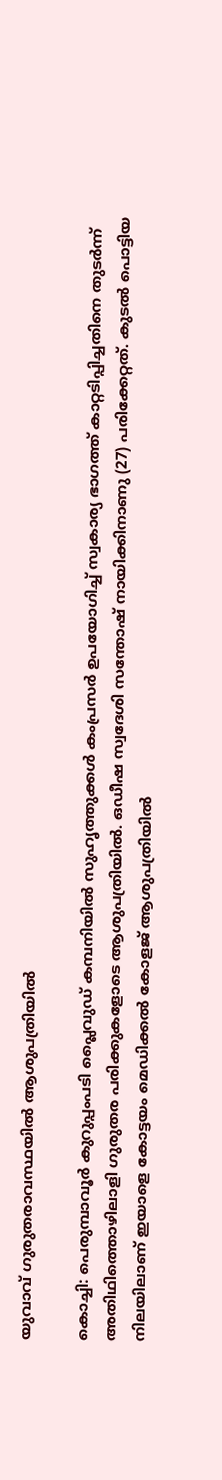യുവാവ് ഗുരുതരാവസ്ഥയില്‍ ആശുപത്രിയില്‍

കൊച്ചി: പെരുമ്പാവൂര്‍ കുറുപ്പംപടി പ്ലൈവുഡ് കമ്പനിയില്‍ സുഹൃത്തുക്കള്‍ കംപ്രസര്‍ ഉപയോഗിച്ച് സ്വകാര്യ ഭാഗത്ത് കാറ്റടിപ്പിച്ചതിനെ തുടർന്ന് അതിഥിത്തൊഴിലാളി ഗുരുതര പരിക്കുകളോടെ ആശുപത്രിയില്‍. ഒഡീഷ സ്വദേശി സന്തോഷ് നായിക്കിനാണു (27) പരിക്കേറ്റത്. കുടല്‍ പൊട്ടിയ നിലയിലാണ് ഇയാളെ കോട്ടയം മെഡിക്കല്‍ കോളജ് ആശുപത്രിയില്‍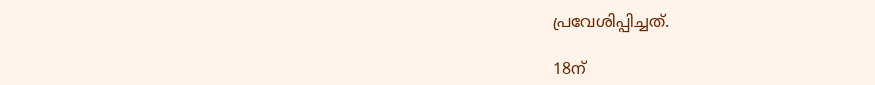പ്രവേശിപ്പിച്ചത്.

18ന്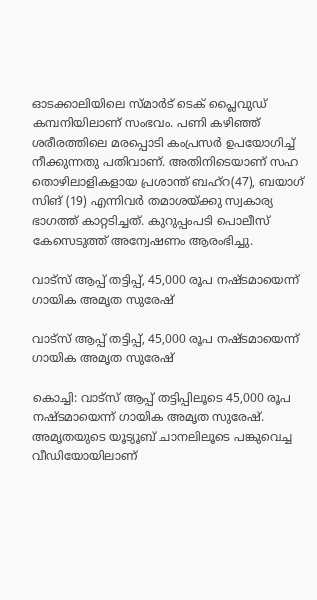ഓടക്കാലിയിലെ സ്മാര്‍ട് ടെക് പ്ലൈവുഡ് കമ്പനിയിലാണ് സംഭവം. പണി കഴിഞ്ഞ് ശരീരത്തിലെ മരപ്പൊടി കംപ്രസര്‍ ഉപയോഗിച്ച് നീക്കുന്നതു പതിവാണ്. അതിനിടെയാണ് സഹ തൊഴിലാളികളായ പ്രശാന്ത് ബഹ്റ(47), ബയാഗ് സിങ് (19) എന്നിവര്‍ തമാശയ്ക്കു സ്വകാര്യ ഭാഗത്ത് കാറ്റടിച്ചത്. കുറുപ്പംപടി പൊലീസ് കേസെടുത്ത് അന്വേഷണം ആരംഭിച്ചു.

വാട്സ് ആപ്പ് തട്ടിപ്പ്, 45,000 രൂപ നഷ്ടമായെന്ന് ഗായിക അമൃത സുരേഷ്

വാട്സ് ആപ്പ് തട്ടിപ്പ്, 45,000 രൂപ നഷ്ടമായെന്ന് ഗായിക അമൃത സുരേഷ്

കൊച്ചി: വാട്സ് ആപ്പ് തട്ടിപ്പിലൂടെ 45,000 രൂപ നഷ്ടമായെന്ന് ഗായിക അമൃത സുരേഷ്. അമൃതയുടെ യൂട്യൂബ് ചാനലിലൂടെ പങ്കുവെച്ച വീഡിയോയിലാണ്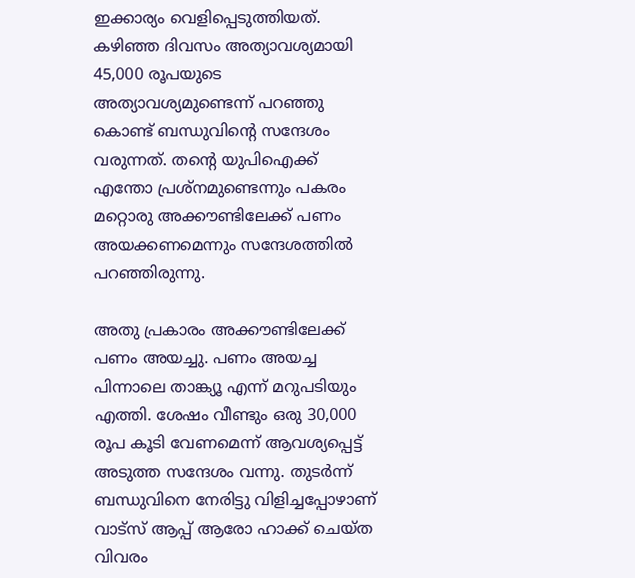ഇക്കാര്യം വെളിപ്പെടുത്തിയത്. കഴിഞ്ഞ ദിവസം അത്യാവശ്യമായി 45,000 രൂപയുടെ അത്യാവശ്യമുണ്ടെന്ന് പറഞ്ഞു കൊണ്ട് ബന്ധുവിന്റെ സന്ദേശം വരുന്നത്. തന്റെ യുപിഐക്ക് എന്തോ പ്രശ്നമുണ്ടെന്നും പകരം മറ്റൊരു അക്കൗണ്ടിലേക്ക് പണം അയക്കണമെന്നും സന്ദേശത്തിൽ പറഞ്ഞിരുന്നു.

അതു പ്രകാരം അക്കൗണ്ടിലേക്ക് പണം അയച്ചു. പണം അയച്ച പിന്നാലെ താങ്ക്യൂ എന്ന് മറുപടിയും എത്തി. ശേഷം വീണ്ടും ഒരു 30,000 രൂപ കൂടി വേണമെന്ന് ആവശ്യപ്പെട്ട് അടുത്ത സന്ദേശം വന്നു. തുടർന്ന് ബന്ധുവിനെ നേരിട്ടു വിളിച്ചപ്പോഴാണ് വാട്സ് ആപ്പ് ആരോ ഹാക്ക് ചെയ്ത വിവരം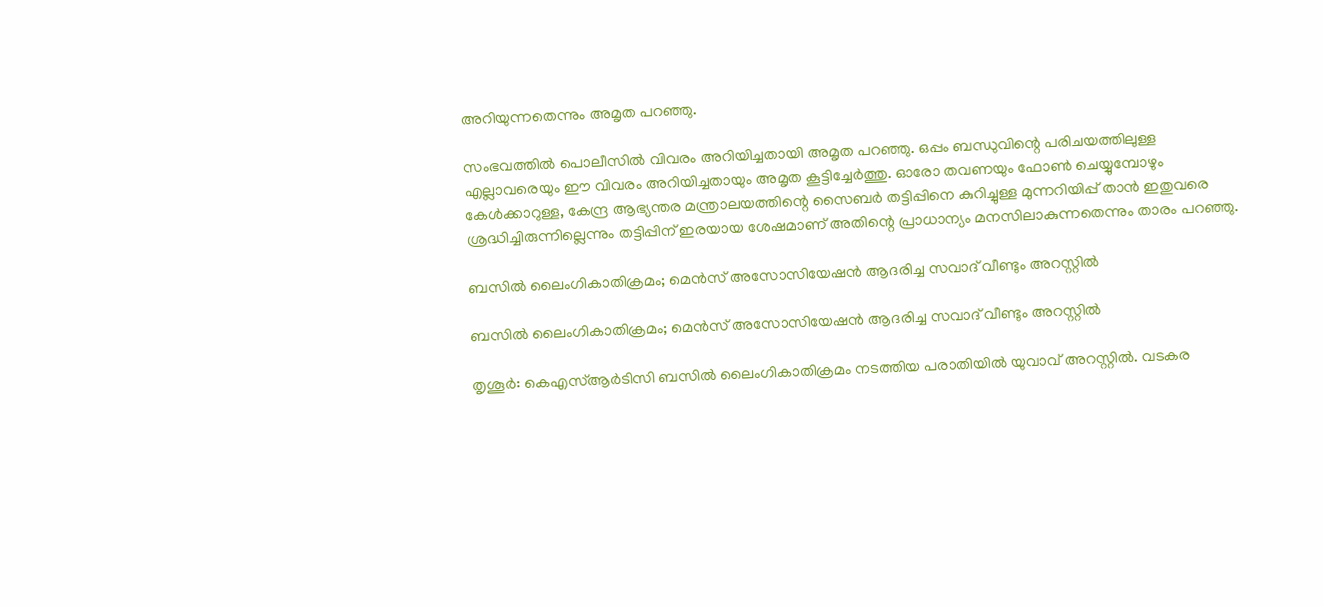അറിയുന്നതെന്നും അമൃത പറഞ്ഞു.

സംഭവത്തിൽ പൊലീസിൽ വിവരം അറിയിച്ചതായി അമൃത പറഞ്ഞു. ഒപ്പം ബന്ധുവിന്റെ പരിചയത്തിലുള്ള എല്ലാവരെയും ഈ വിവരം അറിയിച്ചതായും അമൃത കൂട്ടിച്ചേർത്തു. ഓരോ തവണയും ഫോണ്‍ ചെയ്യുമ്പോഴും കേൾക്കാറുള്ള, കേന്ദ്ര ആഭ്യന്തര മന്ത്രാലയത്തിന്റെ സൈബര്‍ തട്ടിപ്പിനെ കുറിച്ചുള്ള മുന്നറിയിപ്പ് താന്‍ ഇതുവരെ ശ്രദ്ധിച്ചിരുന്നില്ലെന്നും തട്ടിപ്പിന് ഇരയായ ശേഷമാണ് അതിന്റെ പ്രാധാന്യം മനസിലാകുന്നതെന്നും താരം പറഞ്ഞു.

ബസില്‍ ലൈംഗികാതിക്രമം; മെന്‍സ് അസോസിയേഷന്‍ ആദരിച്ച സവാദ് വീണ്ടും അറസ്റ്റില്‍

ബസില്‍ ലൈംഗികാതിക്രമം; മെന്‍സ് അസോസിയേഷന്‍ ആദരിച്ച സവാദ് വീണ്ടും അറസ്റ്റില്‍

തൃശൂര്‍: കെഎസ്ആര്‍ടിസി ബസില്‍ ലൈംഗികാതിക്രമം നടത്തിയ പരാതിയില്‍ യുവാവ് അറസ്റ്റില്‍. വടകര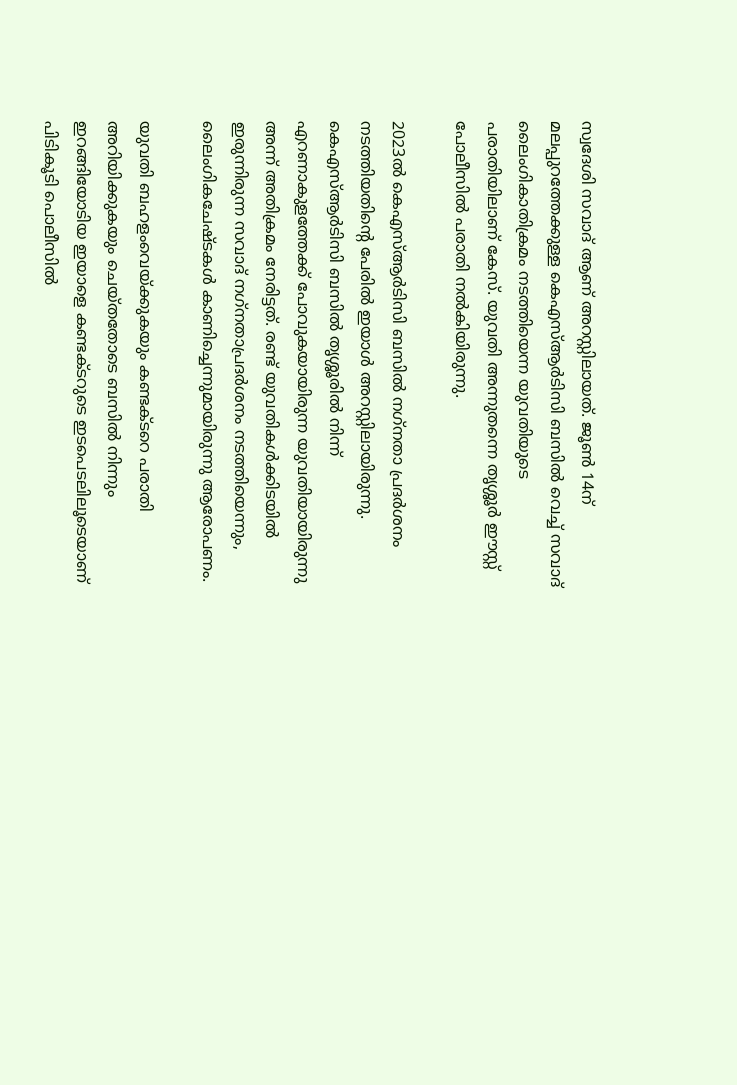സ്വദേശി സവാദ് ആണ് അറസ്റ്റിലായത്. ജൂണ്‍ 14ന് മലപ്പുറത്തേക്കുള്ള കെഎസ്ആര്‍ടിസി ബസില്‍ വെച്ച് സവാദ് ലൈംഗികാതിക്രമം നടത്തിയെന്ന യുവതിയുടെ പരാതിയിലാണ് കേസ്. യുവതി അന്നുതന്നെ തൃശ്ശൂര്‍ ഈസ്റ്റ് പോലീസില്‍ പരാതി നല്‍കിയിരുന്നു.

2023ല്‍ കെഎസ്ആര്‍ടിസി ബസില്‍ നഗ്‌നതാ പ്രദര്‍ശനം നടത്തിയതിന്റെ പേരില്‍ ഇയാള്‍ അറസ്റ്റിലായിരുന്നു. കെഎസ്ആര്‍ടിസി ബസില്‍ തൃശ്ശൂരില്‍ നിന്ന് എറണാകുളത്തേക്ക് പോവുകയായിരുന്ന യുവതിയായിരുന്നു അന്ന് അതിക്രമം നേരിട്ടത്. രണ്ട് യുവതികള്‍ക്കിടയില്‍ ഇരുന്നിരുന്ന സവാദ് നഗ്‌നതാപ്രദര്‍ശനം നടത്തിയെന്നും, ലൈംഗികചേഷ്ടകള്‍ കാണിച്ചെന്നുമായിരുന്നു ആരോപണം.

യുവതി ബഹളംവെയ്ക്കുകയും കണ്ടക്ടറെ പരാതി അറിയിക്കുകയും ചെയ്തതോടെ ബസില്‍ നിന്നും ഇറങ്ങിയോടിയ ഇയാളെ കണ്ടക്ടറുടെ ഇടപെടലിലൂടെയാണ് പിടികൂടി പൊലീസില്‍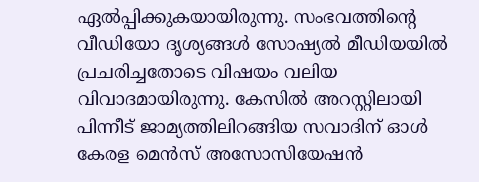ഏല്‍പ്പിക്കുകയായിരുന്നു. സംഭവത്തിന്റെ വീഡിയോ ദൃശ്യങ്ങള്‍ സോഷ്യല്‍ മീഡിയയില്‍ പ്രചരിച്ചതോടെ വിഷയം വലിയ വിവാദമായിരുന്നു. കേസില്‍ അറസ്റ്റിലായി പിന്നീട് ജാമ്യത്തിലിറങ്ങിയ സവാദിന് ഓള്‍ കേരള മെന്‍സ് അസോസിയേഷന്‍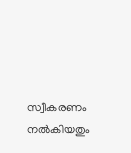സ്വീകരണം നല്‍കിയതും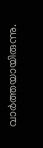വാര്‍ത്തയായിരുന്നു.